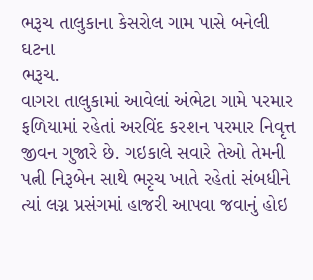ભરૂચ તાલુકાના કેસરોલ ગામ પાસે બનેલી ઘટના
ભરૂચ.
વાગરા તાલુકામાં આવેલાં અંભેટા ગામે પરમાર ફળિયામાં રહેતાં અરવિંદ કરશન પરમાર નિવૃત્ત જીવન ગુજારે છે. ગઇકાલે સવારે તેઓ તેમની પત્ની નિરૂબેન સાથે ભરૃચ ખાતે રહેતાં સંબધીને ત્યાં લગ્ન પ્રસંગમાં હાજરી આપવા જવાનું હોઇ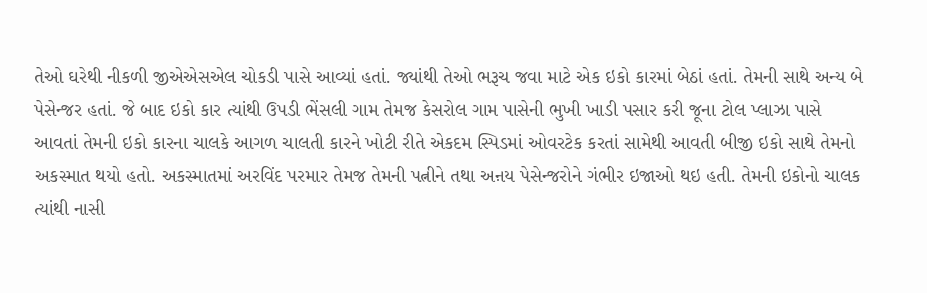તેઓ ઘરેથી નીકળી જીએએસએલ ચોકડી પાસે આવ્યાં હતાં. જ્યાંથી તેઓ ભરૂચ જવા માટે એક ઇકો કારમાં બેઠાં હતાં. તેમની સાથે અન્ય બે પેસેન્જર હતાં. જે બાદ ઇકો કાર ત્યાંથી ઉપડી ભેંસલી ગામ તેમજ કેસરોલ ગામ પાસેની ભુખી ખાડી પસાર કરી જૂના ટોલ પ્લાઝા પાસે આવતાં તેમની ઇકો કારના ચાલકે આગળ ચાલતી કારને ખોટી રીતે એકદમ સ્પિડમાં ઓવરટેક કરતાં સામેથી આવતી બીજી ઇકો સાથે તેમનો અકસ્માત થયો હતો. અકસ્માતમાં અરવિંદ પરમાર તેમજ તેમની પત્નીને તથા અન઼ય પેસેન્જરોને ગંભીર ઇજાઓ થઇ હતી. તેમની ઇકોનો ચાલક ત્યાંથી નાસી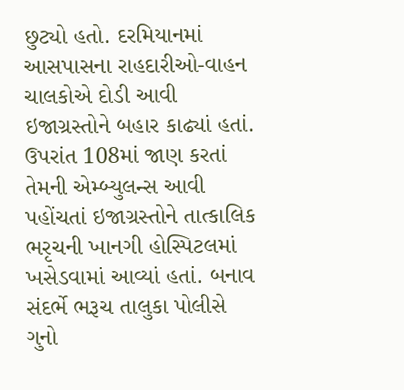છુટ્યો હતો. દરમિયાનમાં આસપાસના રાહદારીઓ-વાહન ચાલકોએ દોડી આવી ઇજાગ્રસ્તોને બહાર કાઢ્યાં હતાં. ઉપરાંત 108માં જાણ કરતાં તેમની એમ્બ્યુલન્સ આવી પહોંચતાં ઇજાગ્રસ્તોને તાત્કાલિક ભરૃચની ખાનગી હોસ્પિટલમાં ખસેડવામાં આવ્યાં હતાં. બનાવ સંદર્ભે ભરૂચ તાલુકા પોલીસે ગુનો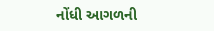નોંધી આગળની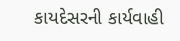કાયદેસરની કાર્યવાહી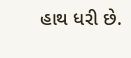હાથ ધરી છે.